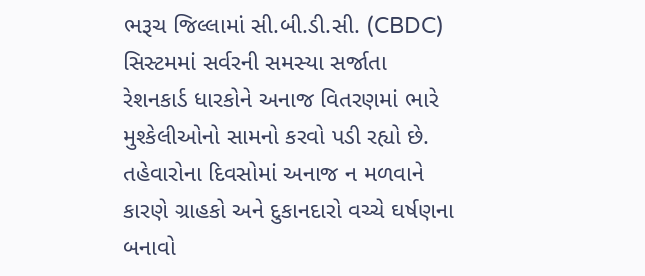ભરૂચ જિલ્લામાં સી.બી.ડી.સી. (CBDC) સિસ્ટમમાં સર્વરની સમસ્યા સર્જાતા રેશનકાર્ડ ધારકોને અનાજ વિતરણમાં ભારે મુશ્કેલીઓનો સામનો કરવો પડી રહ્યો છે. તહેવારોના દિવસોમાં અનાજ ન મળવાને કારણે ગ્રાહકો અને દુકાનદારો વચ્ચે ઘર્ષણના બનાવો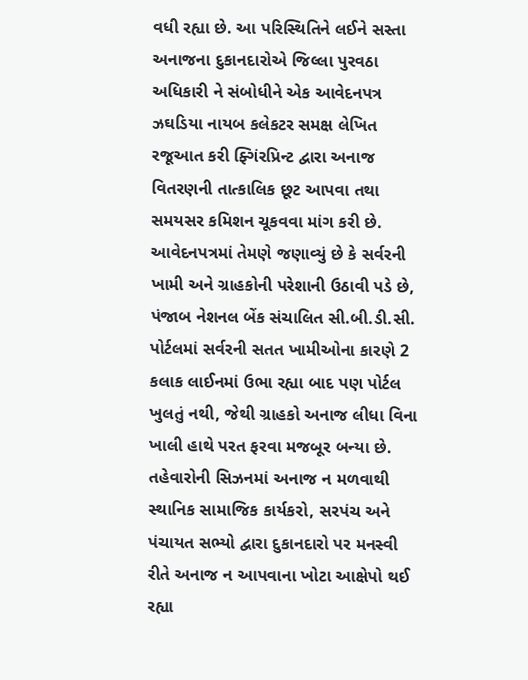વધી રહ્યા છે. આ પરિસ્થિતિને લઈને સસ્તા અનાજના દુકાનદારોએ જિલ્લા પુરવઠા અધિકારી ને સંબોધીને એક આવેદનપત્ર ઝઘડિયા નાયબ કલેકટર સમક્ષ લેખિત રજૂઆત કરી ફ્ગિંરપ્રિન્ટ દ્વારા અનાજ વિતરણની તાત્કાલિક છૂટ આપવા તથા સમયસર કમિશન ચૂકવવા માંગ કરી છે.
આવેદનપત્રમાં તેમણે જણાવ્યું છે કે સર્વરની ખામી અને ગ્રાહકોની પરેશાની ઉઠાવી પડે છે, પંજાબ નેશનલ બેંક સંચાલિત સી.બી.ડી.સી. પોર્ટલમાં સર્વરની સતત ખામીઓના કારણે 2 કલાક લાઈનમાં ઉભા રહ્યા બાદ પણ પોર્ટલ ખુલતું નથી, જેથી ગ્રાહકો અનાજ લીધા વિના ખાલી હાથે પરત ફરવા મજબૂર બન્યા છે. તહેવારોની સિઝનમાં અનાજ ન મળવાથી સ્થાનિક સામાજિક કાર્યકરો, સરપંચ અને પંચાયત સભ્યો દ્વારા દુકાનદારો પર મનસ્વી રીતે અનાજ ન આપવાના ખોટા આક્ષેપો થઈ રહ્યા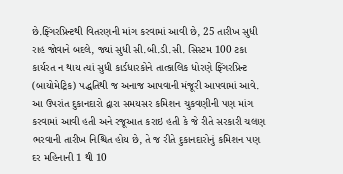છે.ફ્ગિંરપ્રિન્ટથી વિતરણની માંગ કરવામાં આવી છે, 25 તારીખ સુધી રાહ જોવાને બદલે, જ્યાં સુધી સી.બી.ડી.સી. સિસ્ટમ 100 ટકા કાર્યરત ન થાય ત્યાં સુધી કાર્ડધારકોને તાત્કાલિક ધોરણે ફ્ગિંરપ્રિન્ટ (બાયોમેટ્રિક) પદ્ધતિથી જ અનાજ આપવાની મંજૂરી આપવામાં આવે. આ ઉપરાંત દુકાનદારો દ્વારા સમયસર કમિશન ચુકવણીની પણ માંગ કરવામાં આવી હતી અને રજૂઆત કરાઇ હતી કે જે રીતે સરકારી ચલણ ભરવાની તારીખ નિશ્ચિત હોય છે, તે જ રીતે દુકાનદારોનું કમિશન પણ દર મહિનાની 1 થી 10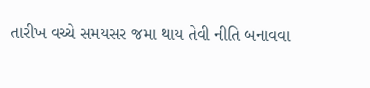તારીખ વચ્ચે સમયસર જમા થાય તેવી નીતિ બનાવવા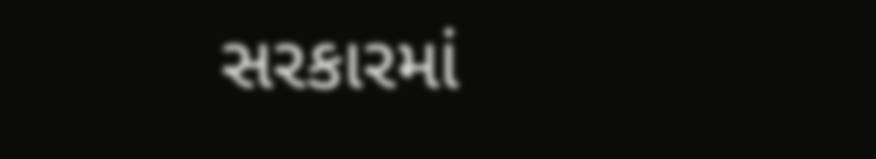સરકારમાં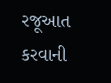રજૂઆત કરવાની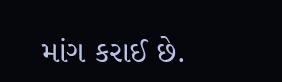માંગ કરાઈ છે.